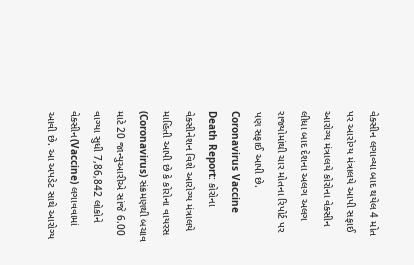વેક્સીન લગાવ્યા બાદ થયેલ 4 મોત પર આરોગ્ય મંત્રાલયે આપી સફાઈ
આરોગ્ય મંત્રાલયે કોરોના વેક્સીન લીધા બાદ દેશના અલગ અલગ રાજ્યોમાંથી ચાર મોતના રિપોર્ટ પર પણ સફાઈ આપી છે.
Coronavirus Vaccine Death Report: કોરોના વેક્સીનેશન વિશે આરોગ્ય મંત્રાલયે માહિતી આપી છે કે કોરોના વાયરસ (Coronavirus) સંક્રમણથી બચાવ માટે 20 જાન્યુઆરીએ સાંજે 6.00 વાગ્યા સુધી 7,86,842 લોકોને વેક્સીન(Vaccine) લગાવવામાં આવી છે. આ અપડેટ સાથે આરોગ્ય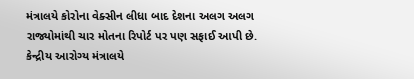મંત્રાલયે કોરોના વેક્સીન લીધા બાદ દેશના અલગ અલગ રાજ્યોમાંથી ચાર મોતના રિપોર્ટ પર પણ સફાઈ આપી છે. કેન્દ્રીય આરોગ્ય મંત્રાલયે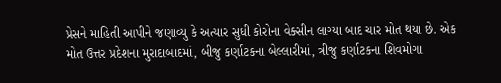પ્રેસને માહિતી આપીને જણાવ્યુ કે અત્યાર સુધી કોરોના વેક્સીન લાગ્યા બાદ ચાર મોત થયા છે. એક મોત ઉત્તર પ્રદેશના મુરાદાબાદમાં, બીજુ કર્ણાટકના બેલ્લારીમાં, ત્રીજુ કર્ણાટકના શિવમોગા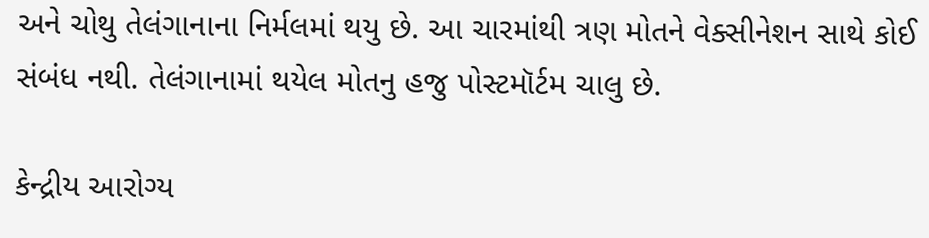અને ચોથુ તેલંગાનાના નિર્મલમાં થયુ છે. આ ચારમાંથી ત્રણ મોતને વેક્સીનેશન સાથે કોઈ સંબંધ નથી. તેલંગાનામાં થયેલ મોતનુ હજુ પોસ્ટમૉર્ટમ ચાલુ છે.

કેન્દ્રીય આરોગ્ય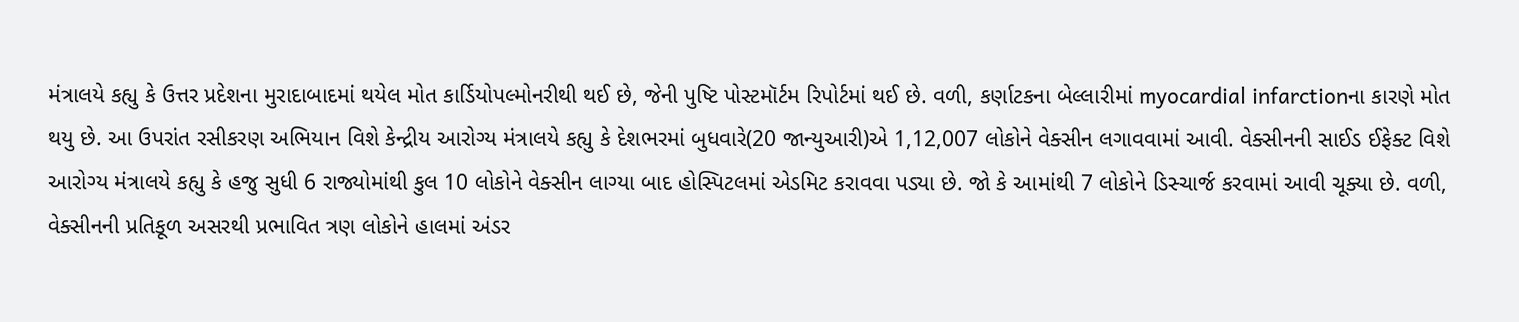મંત્રાલયે કહ્યુ કે ઉત્તર પ્રદેશના મુરાદાબાદમાં થયેલ મોત કાર્ડિયોપલ્મોનરીથી થઈ છે, જેની પુષ્ટિ પોસ્ટમૉર્ટમ રિપોર્ટમાં થઈ છે. વળી, કર્ણાટકના બેલ્લારીમાં myocardial infarctionના કારણે મોત થયુ છે. આ ઉપરાંત રસીકરણ અભિયાન વિશે કેન્દ્રીય આરોગ્ય મંત્રાલયે કહ્યુ કે દેશભરમાં બુધવારે(20 જાન્યુઆરી)એ 1,12,007 લોકોને વેક્સીન લગાવવામાં આવી. વેક્સીનની સાઈડ ઈફેક્ટ વિશે આરોગ્ય મંત્રાલયે કહ્યુ કે હજુ સુધી 6 રાજ્યોમાંથી કુલ 10 લોકોને વેક્સીન લાગ્યા બાદ હોસ્પિટલમાં એડમિટ કરાવવા પડ્યા છે. જો કે આમાંથી 7 લોકોને ડિસ્ચાર્જ કરવામાં આવી ચૂક્યા છે. વળી, વેક્સીનની પ્રતિકૂળ અસરથી પ્રભાવિત ત્રણ લોકોને હાલમાં અંડર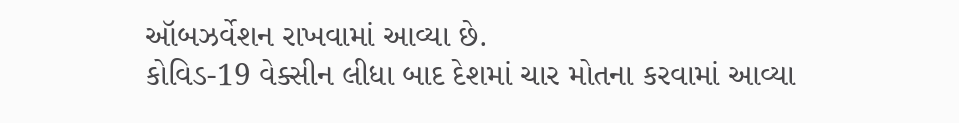ઑબઝર્વેશન રાખવામાં આવ્યા છે.
કોવિડ-19 વેક્સીન લીધા બાદ દેશમાં ચાર મોતના કરવામાં આવ્યા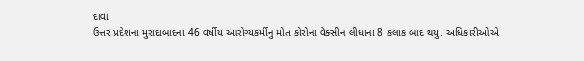દાવા
ઉત્તર પ્રદેશના મુરાદાબાદના 46 વર્ષીય આરોગ્યકર્મીનુ મોત કોરોના વેક્સીન લીધાના 8 કલાક બાદ થયુ. અધિકારીઓએ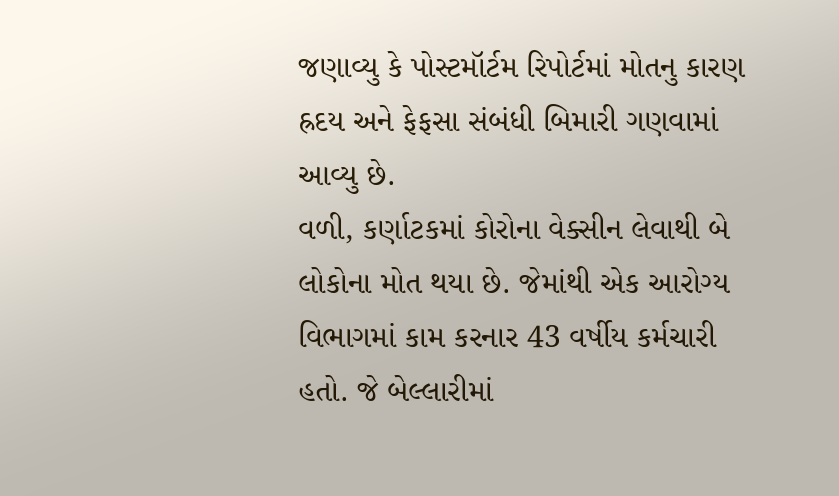જણાવ્યુ કે પોસ્ટમૉર્ટમ રિપોર્ટમાં મોતનુ કારણ હ્રદય અને ફેફસા સંબંધી બિમારી ગણવામાં આવ્યુ છે.
વળી, કર્ણાટકમાં કોરોના વેક્સીન લેવાથી બે લોકોના મોત થયા છે. જેમાંથી એક આરોગ્ય વિભાગમાં કામ કરનાર 43 વર્ષીય કર્મચારી હતો. જે બેલ્લારીમાં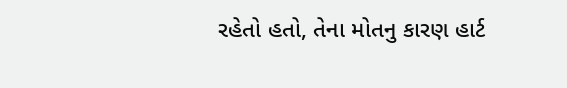રહેતો હતો, તેના મોતનુ કારણ હાર્ટ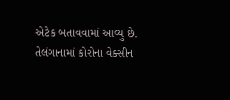એટેક બતાવવામાં આવ્યુ છે.
તેલંગાનામાં કોરોના વેક્સીન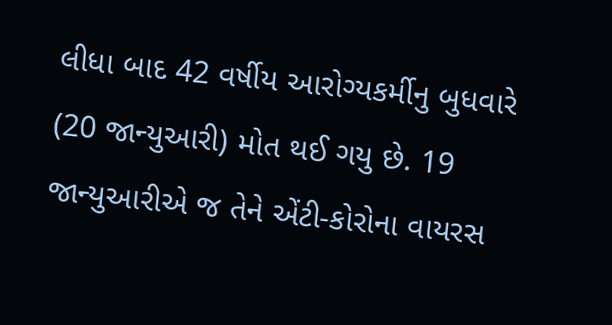લીધા બાદ 42 વર્ષીય આરોગ્યકર્મીનુ બુધવારે (20 જાન્યુઆરી) મોત થઈ ગયુ છે. 19 જાન્યુઆરીએ જ તેને એંટી-કોરોના વાયરસ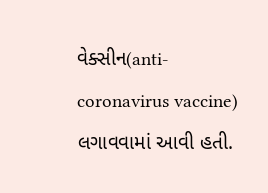વેક્સીન(anti-coronavirus vaccine) લગાવવામાં આવી હતી.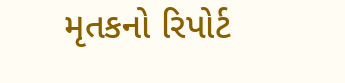મૃતકનો રિપોર્ટ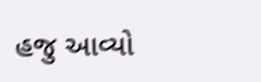હજુ આવ્યો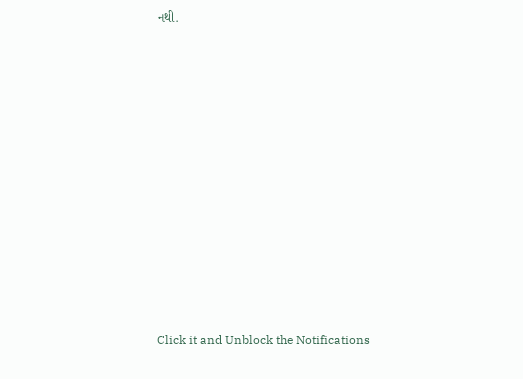નથી.












Click it and Unblock the Notifications